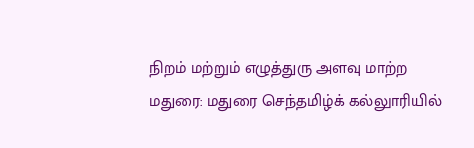நிறம் மற்றும் எழுத்துரு அளவு மாற்ற
மதுரை: மதுரை செந்தமிழ்க் கல்லுாரியில்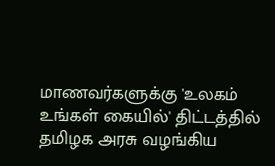மாணவர்களுக்கு 'உலகம் உங்கள் கையில்' திட்டத்தில் தமிழக அரசு வழங்கிய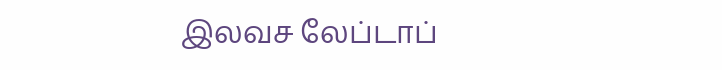இலவச லேப்டாப்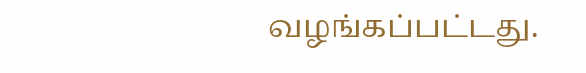வழங்கப்பட்டது.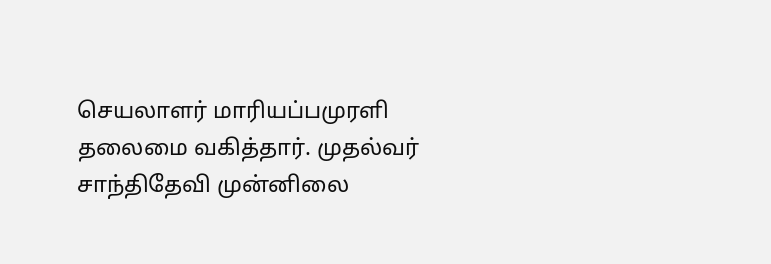செயலாளர் மாரியப்பமுரளி தலைமை வகித்தார். முதல்வர் சாந்திதேவி முன்னிலை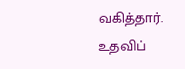வகித்தார். உதவிப்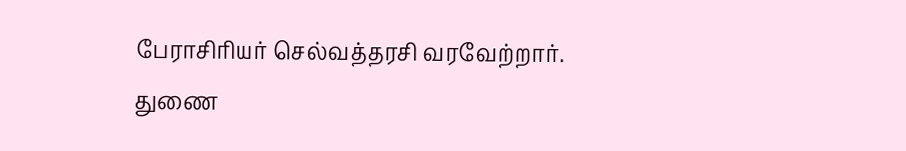பேராசிரியர் செல்வத்தரசி வரவேற்றார். துணை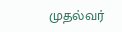முதல்வர்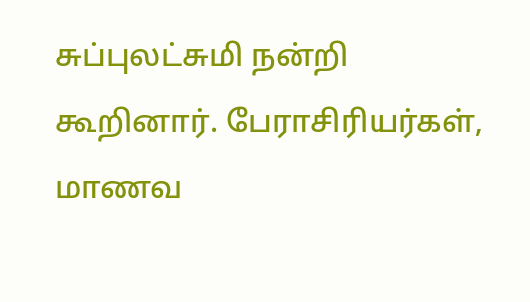சுப்புலட்சுமி நன்றி கூறினார். பேராசிரியர்கள், மாணவ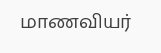மாணவியர்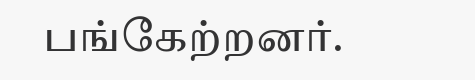பங்கேற்றனர்.